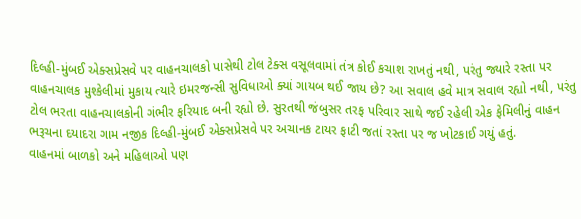દિલ્હી-મુંબઈ એક્સપ્રેસવે પર વાહનચાલકો પાસેથી ટોલ ટેક્સ વસૂલવામાં તંત્ર કોઈ કચાશ રાખતું નથી, પરંતુ જ્યારે રસ્તા પર વાહનચાલક મુશ્કેલીમાં મુકાય ત્યારે ઇમરજન્સી સુવિધાઓ ક્યાં ગાયબ થઈ જાય છે? આ સવાલ હવે માત્ર સવાલ રહ્યો નથી, પરંતુ ટોલ ભરતા વાહનચાલકોની ગંભીર ફરિયાદ બની રહ્યો છે. સુરતથી જંબુસર તરફ પરિવાર સાથે જઈ રહેલી એક ફેમિલીનું વાહન ભરૂચના દયાદરા ગામ નજીક દિલ્હી-મુંબઈ એક્સપ્રેસવે પર અચાનક ટાયર ફાટી જતાં રસ્તા પર જ ખોટકાઈ ગયું હતું.
વાહનમાં બાળકો અને મહિલાઓ પણ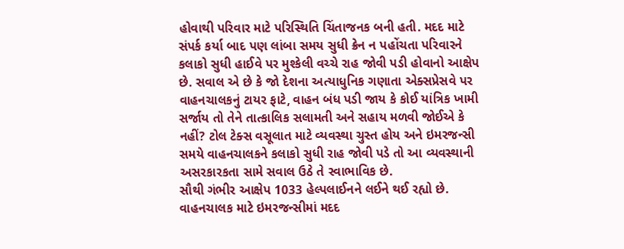હોવાથી પરિવાર માટે પરિસ્થિતિ ચિંતાજનક બની હતી. મદદ માટે સંપર્ક કર્યા બાદ પણ લાંબા સમય સુધી ક્રેન ન પહોંચતા પરિવારને કલાકો સુધી હાઈવે પર મુશ્કેલી વચ્ચે રાહ જોવી પડી હોવાનો આક્ષેપ છે. સવાલ એ છે કે જો દેશના અત્યાધુનિક ગણાતા એક્સપ્રેસવે પર વાહનચાલકનું ટાયર ફાટે, વાહન બંધ પડી જાય કે કોઈ યાંત્રિક ખામી સર્જાય તો તેને તાત્કાલિક સલામતી અને સહાય મળવી જોઈએ કે નહીં? ટોલ ટેક્સ વસૂલાત માટે વ્યવસ્થા ચુસ્ત હોય અને ઇમરજન્સી સમયે વાહનચાલકને કલાકો સુધી રાહ જોવી પડે તો આ વ્યવસ્થાની અસરકારકતા સામે સવાલ ઉઠે તે સ્વાભાવિક છે.
સૌથી ગંભીર આક્ષેપ 1033 હેલ્પલાઈનને લઈને થઈ રહ્યો છે. વાહનચાલક માટે ઇમરજન્સીમાં મદદ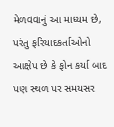મેળવવાનું આ માધ્યમ છે, પરંતુ ફરિયાદકર્તાઓનો આક્ષેપ છે કે ફોન કર્યા બાદ પણ સ્થળ પર સમયસર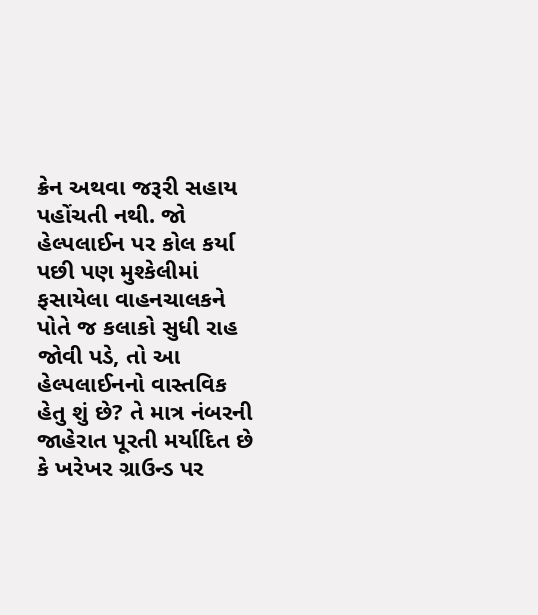ક્રેન અથવા જરૂરી સહાય પહોંચતી નથી. જો હેલ્પલાઈન પર કોલ કર્યા પછી પણ મુશ્કેલીમાં ફસાયેલા વાહનચાલકને પોતે જ કલાકો સુધી રાહ જોવી પડે, તો આ હેલ્પલાઈનનો વાસ્તવિક હેતુ શું છે? તે માત્ર નંબરની જાહેરાત પૂરતી મર્યાદિત છે કે ખરેખર ગ્રાઉન્ડ પર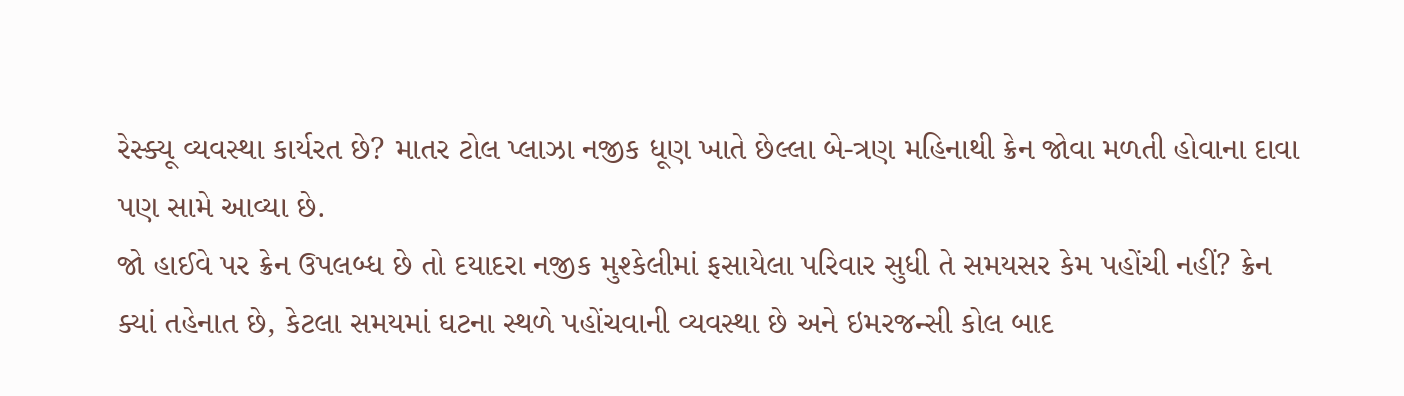રેસ્ક્યૂ વ્યવસ્થા કાર્યરત છે? માતર ટોલ પ્લાઝા નજીક ધૂણ ખાતે છેલ્લા બે-ત્રણ મહિનાથી ક્રેન જોવા મળતી હોવાના દાવા પણ સામે આવ્યા છે.
જો હાઈવે પર ક્રેન ઉપલબ્ધ છે તો દયાદરા નજીક મુશ્કેલીમાં ફસાયેલા પરિવાર સુધી તે સમયસર કેમ પહોંચી નહીં? ક્રેન ક્યાં તહેનાત છે, કેટલા સમયમાં ઘટના સ્થળે પહોંચવાની વ્યવસ્થા છે અને ઇમરજન્સી કોલ બાદ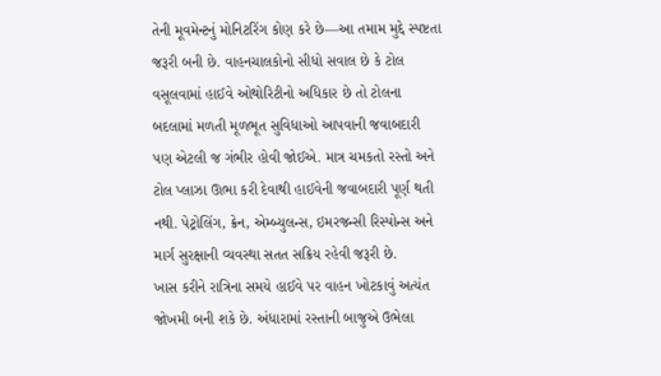તેની મૂવમેન્ટનું મોનિટરિંગ કોણ કરે છે—આ તમામ મુદ્દે સ્પષ્ટતા જરૂરી બની છે. વાહનચાલકોનો સીધો સવાલ છે કે ટોલ વસૂલવામાં હાઈવે ઓથોરિટીનો અધિકાર છે તો ટોલના બદલામાં મળતી મૂળભૂત સુવિધાઓ આપવાની જવાબદારી પણ એટલી જ ગંભીર હોવી જોઈએ. માત્ર ચમકતો રસ્તો અને ટોલ પ્લાઝા ઊભા કરી દેવાથી હાઈવેની જવાબદારી પૂર્ણ થતી નથી. પેટ્રોલિંગ, ક્રેન, એમ્બ્યુલન્સ, ઇમરજન્સી રિસ્પોન્સ અને માર્ગ સુરક્ષાની વ્યવસ્થા સતત સક્રિય રહેવી જરૂરી છે.
ખાસ કરીને રાત્રિના સમયે હાઈવે પર વાહન ખોટકાવું અત્યંત જોખમી બની શકે છે. અંધારામાં રસ્તાની બાજુએ ઉભેલા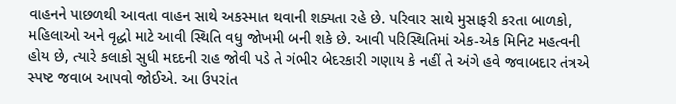વાહનને પાછળથી આવતા વાહન સાથે અકસ્માત થવાની શક્યતા રહે છે. પરિવાર સાથે મુસાફરી કરતા બાળકો, મહિલાઓ અને વૃદ્ધો માટે આવી સ્થિતિ વધુ જોખમી બની શકે છે. આવી પરિસ્થિતિમાં એક-એક મિનિટ મહત્વની હોય છે, ત્યારે કલાકો સુધી મદદની રાહ જોવી પડે તે ગંભીર બેદરકારી ગણાય કે નહીં તે અંગે હવે જવાબદાર તંત્રએ સ્પષ્ટ જવાબ આપવો જોઈએ. આ ઉપરાંત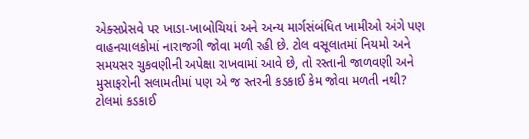એક્સપ્રેસવે પર ખાડા-ખાબોચિયાં અને અન્ય માર્ગસંબંધિત ખામીઓ અંગે પણ વાહનચાલકોમાં નારાજગી જોવા મળી રહી છે. ટોલ વસૂલાતમાં નિયમો અને સમયસર ચુકવણીની અપેક્ષા રાખવામાં આવે છે, તો રસ્તાની જાળવણી અને મુસાફરોની સલામતીમાં પણ એ જ સ્તરની કડકાઈ કેમ જોવા મળતી નથી? ટોલમાં કડકાઈ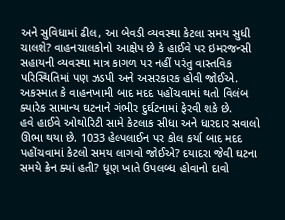અને સુવિધામાં ઢીલ, આ બેવડી વ્યવસ્થા કેટલા સમય સુધી ચાલશે? વાહનચાલકોનો આક્ષેપ છે કે હાઈવે પર ઇમરજન્સી સહાયની વ્યવસ્થા માત્ર કાગળ પર નહીં પરંતુ વાસ્તવિક પરિસ્થિતિમાં પણ ઝડપી અને અસરકારક હોવી જોઈએ. અકસ્માત કે વાહનખામી બાદ મદદ પહોંચવામાં થતો વિલંબ ક્યારેક સામાન્ય ઘટનાને ગંભીર દુર્ઘટનામાં ફેરવી શકે છે.
હવે હાઈવે ઓથોરિટી સામે કેટલાક સીધા અને ધારદાર સવાલો ઊભા થયા છે. 1033 હેલ્પલાઈન પર કોલ કર્યા બાદ મદદ પહોંચવામાં કેટલો સમય લાગવો જોઈએ? દયાદરા જેવી ઘટના સમયે ક્રેન ક્યાં હતી? ધૂણ ખાતે ઉપલબ્ધ હોવાનો દાવો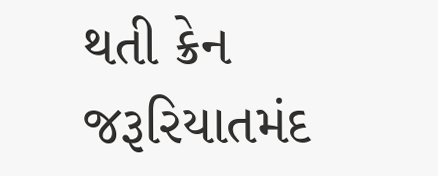થતી ક્રેન જરૂરિયાતમંદ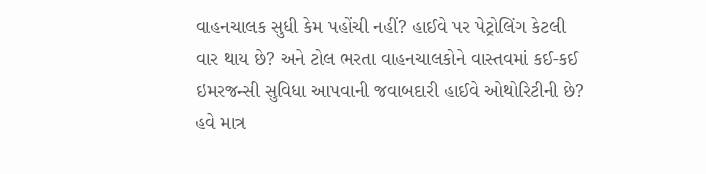વાહનચાલક સુધી કેમ પહોંચી નહીં? હાઈવે પર પેટ્રોલિંગ કેટલી વાર થાય છે? અને ટોલ ભરતા વાહનચાલકોને વાસ્તવમાં કઈ-કઈ ઇમરજન્સી સુવિધા આપવાની જવાબદારી હાઈવે ઓથોરિટીની છે? હવે માત્ર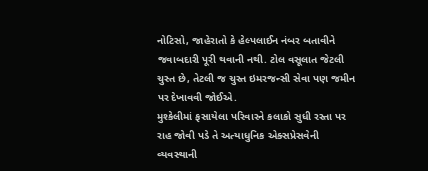નોટિસો, જાહેરાતો કે હેલ્પલાઈન નંબર બતાવીને જવાબદારી પૂરી થવાની નથી. ટોલ વસૂલાત જેટલી ચુસ્ત છે, તેટલી જ ચુસ્ત ઇમરજન્સી સેવા પણ જમીન પર દેખાવવી જોઈએ.
મુશ્કેલીમાં ફસાયેલા પરિવારને કલાકો સુધી રસ્તા પર રાહ જોવી પડે તે અત્યાધુનિક એક્સપ્રેસવેની વ્યવસ્થાની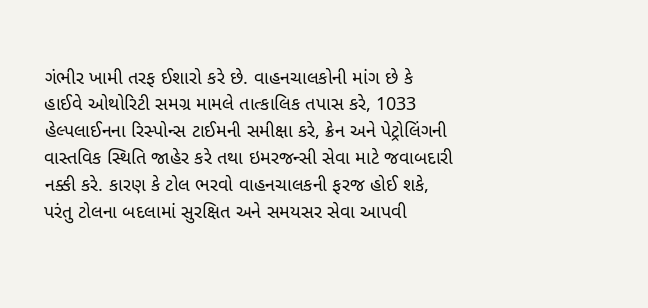ગંભીર ખામી તરફ ઈશારો કરે છે. વાહનચાલકોની માંગ છે કે હાઈવે ઓથોરિટી સમગ્ર મામલે તાત્કાલિક તપાસ કરે, 1033 હેલ્પલાઈનના રિસ્પોન્સ ટાઈમની સમીક્ષા કરે, ક્રેન અને પેટ્રોલિંગની વાસ્તવિક સ્થિતિ જાહેર કરે તથા ઇમરજન્સી સેવા માટે જવાબદારી નક્કી કરે. કારણ કે ટોલ ભરવો વાહનચાલકની ફરજ હોઈ શકે, પરંતુ ટોલના બદલામાં સુરક્ષિત અને સમયસર સેવા આપવી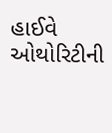હાઈવે ઓથોરિટીની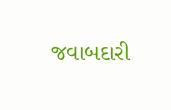જવાબદારી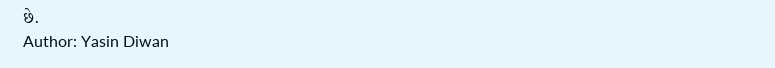છે.
Author: Yasin Diwan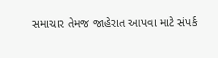સમાચાર તેમજ જાહેરાત આપવા માટે સંપર્ક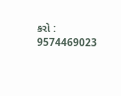કરો : 9574469023